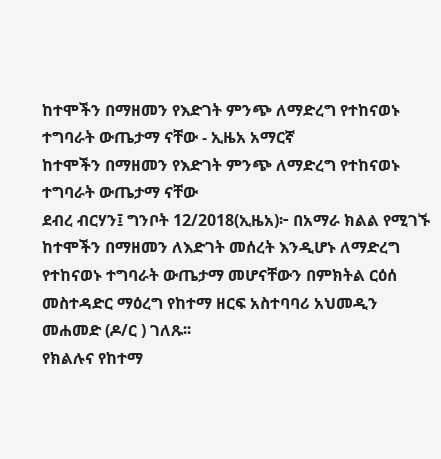ከተሞችን በማዘመን የእድገት ምንጭ ለማድረግ የተከናወኑ ተግባራት ውጤታማ ናቸው - ኢዜአ አማርኛ
ከተሞችን በማዘመን የእድገት ምንጭ ለማድረግ የተከናወኑ ተግባራት ውጤታማ ናቸው
ደብረ ብርሃን፤ ግንቦት 12/2018(ኢዜአ)፦ በአማራ ክልል የሚገኙ ከተሞችን በማዘመን ለእድገት መሰረት እንዲሆኑ ለማድረግ የተከናወኑ ተግባራት ውጤታማ መሆናቸውን በምክትል ርዕሰ መስተዳድር ማዕረግ የከተማ ዘርፍ አስተባባሪ አህመዲን መሐመድ (ዶ/ር ) ገለጹ፡፡
የክልሉና የከተማ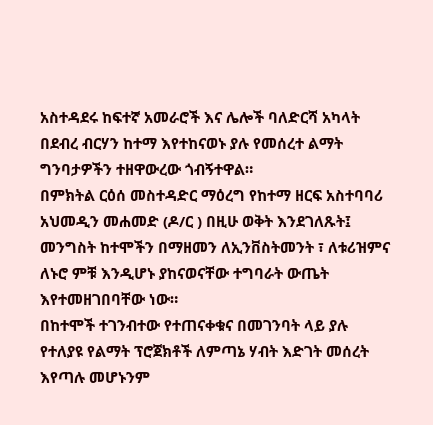አስተዳደሩ ከፍተኛ አመራሮች እና ሌሎች ባለድርሻ አካላት በደብረ ብርሃን ከተማ እየተከናወኑ ያሉ የመሰረተ ልማት ግንባታዎችን ተዘዋውረው ጎብኝተዋል።
በምክትል ርዕሰ መስተዳድር ማዕረግ የከተማ ዘርፍ አስተባባሪ አህመዲን መሐመድ (ዶ/ር ) በዚሁ ወቅት እንደገለጹት፤ መንግስት ከተሞችን በማዘመን ለኢንቨስትመንት ፣ ለቱሪዝምና ለኑሮ ምቹ እንዲሆኑ ያከናወናቸው ተግባራት ውጤት እየተመዘገበባቸው ነው።
በከተሞች ተገንብተው የተጠናቀቁና በመገንባት ላይ ያሉ የተለያዩ የልማት ፕሮጀክቶች ለምጣኔ ሃብት እድገት መሰረት እየጣሉ መሆኑንም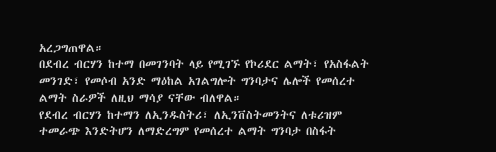አረጋግጠዋል።
በደብረ ብርሃን ከተማ በመገንባት ላይ የሚገኙ የኮሪደር ልማት፣ የአስፋልት መንገድ፣ የመሶብ አንድ ማዕከል አገልግሎት ግንባታና ሌሎች የመሰረተ ልማት ስራዎች ለዚህ ማሳያ ናቸው ብለዋል።
የደብረ ብርሃን ከተማን ለኢንዱስትሪ፣ ለኢንቨስትመንትና ለቱሪዝም ተመራጭ እንድትሆን ለማድረግም የመሰረተ ልማት ግንባታ በስፋት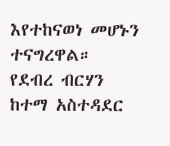እየተከናወነ መሆኑን ተናግረዋል።
የደብረ ብርሃን ከተማ አስተዳደር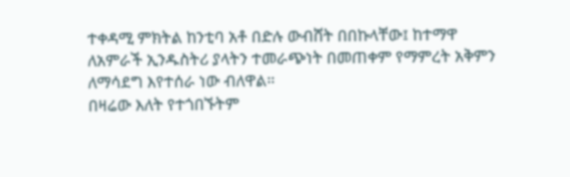ተቀዳሚ ምክትል ከንቲባ አቶ በድሉ ውብሸት በበኩላቸው፤ ከተማዋ ለአምራች ኢንዱስትሪ ያላትን ተመራጭነት በመጠቀም የማምረት አቅምን ለማሳደግ እየተሰራ ነው ብለዋል።
በዛሬው እለት የተጎበኙትም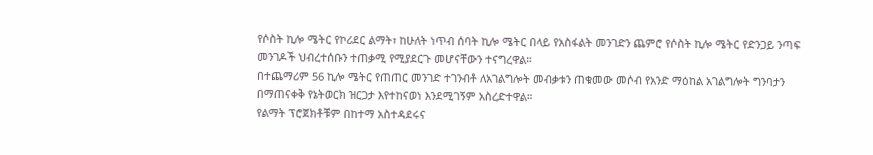የሶስት ኪሎ ሜትር የኮሪደር ልማት፣ ከሁለት ነጥብ ሰባት ኪሎ ሜትር በላይ የአስፋልት መንገድን ጨምሮ የሶስት ኪሎ ሜትር የድንጋይ ንጣፍ መንገዶች ህብረተሰቡን ተጠቃሚ የሚያደርጉ መሆናቸውን ተናግረዋል።
በተጨማሪም 56 ኪሎ ሜትር የጠጠር መንገድ ተገንብቶ ለአገልግሎት መብቃቱን ጠቁመው መሶብ የአንድ ማዕከል አገልግሎት ግንባታን በማጠናቀቅ የኔትወርክ ዝርጋታ እየተከናወነ እንደሚገኝም አስረድተዋል።
የልማት ፕሮጀክቶቹም በከተማ አስተዳደሩና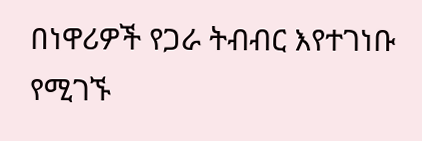በነዋሪዎች የጋራ ትብብር እየተገነቡ የሚገኙ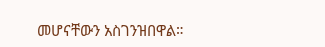መሆናቸውን አስገንዝበዋል።